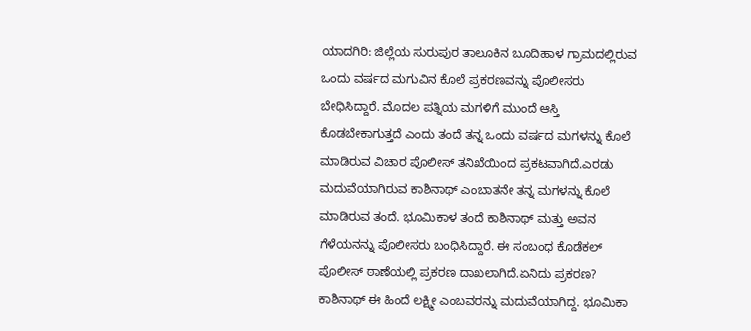ಯಾದಗಿರಿ: ಜಿಲ್ಲೆಯ ಸುರುಪುರ ತಾಲೂಕಿನ ಬೂದಿಹಾಳ ಗ್ರಾಮದಲ್ಲಿರುವ ಒಂದು ವರ್ಷದ ಮಗುವಿನ ಕೊಲೆ ಪ್ರಕರಣವನ್ನು ಪೊಲೀಸರು ಬೇಧಿಸಿದ್ದಾರೆ. ಮೊದಲ ಪತ್ನಿಯ ಮಗಳಿಗೆ ಮುಂದೆ ಆಸ್ತಿ ಕೊಡಬೇಕಾಗುತ್ತದೆ ಎಂದು ತಂದೆ ತನ್ನ ಒಂದು ವರ್ಷದ ಮಗಳನ್ನು ಕೊಲೆ ಮಾಡಿರುವ ವಿಚಾರ ಪೊಲೀಸ್ ತನಿಖೆಯಿಂದ ಪ್ರಕಟವಾಗಿದೆ.ಎರಡು ಮದುವೆಯಾಗಿರುವ ಕಾಶಿನಾಥ್ ಎಂಬಾತನೇ ತನ್ನ ಮಗಳನ್ನು ಕೊಲೆ ಮಾಡಿರುವ ತಂದೆ. ಭೂಮಿಕಾಳ ತಂದೆ ಕಾಶಿನಾಥ್ ಮತ್ತು ಅವನ ಗೆಳೆಯನನ್ನು ಪೊಲೀಸರು ಬಂಧಿಸಿದ್ದಾರೆ. ಈ ಸಂಬಂಧ ಕೊಡೆಕಲ್ ಪೊಲೀಸ್ ಠಾಣೆಯಲ್ಲಿ ಪ್ರಕರಣ ದಾಖಲಾಗಿದೆ.ಏನಿದು ಪ್ರಕರಣ?
ಕಾಶಿನಾಥ್ ಈ ಹಿಂದೆ ಲಕ್ಷ್ಮೀ ಎಂಬವರನ್ನು ಮದುವೆಯಾಗಿದ್ದ. ಭೂಮಿಕಾ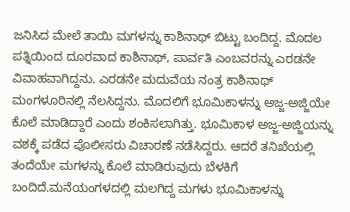ಜನಿಸಿದ ಮೇಲೆ ತಾಯಿ ಮಗಳನ್ನು ಕಾಶಿನಾಥ್ ಬಿಟ್ಟು ಬಂದಿದ್ದ. ಮೊದಲ ಪತ್ನಿಯಿಂದ ದೂರವಾದ ಕಾಶಿನಾಥ್, ಪಾರ್ವತಿ ಎಂಬವರನ್ನು ಎರಡನೇ ವಿವಾಹವಾಗಿದ್ದನು. ಎರಡನೇ ಮದುವೆಯ ನಂತ್ರ ಕಾಶಿನಾಥ್ ಮಂಗಳೂರಿನಲ್ಲಿ ನೆಲಸಿದ್ದನು. ಮೊದಲಿಗೆ ಭೂಮಿಕಾಳನ್ನು ಅಜ್ಜ-ಅಜ್ಜಿಯೇ ಕೊಲೆ ಮಾಡಿದ್ದಾರೆ ಎಂದು ಶಂಕಿಸಲಾಗಿತ್ತು. ಭೂಮಿಕಾಳ ಅಜ್ಜ-ಅಜ್ಜಿಯನ್ನು ವಶಕ್ಕೆ ಪಡೆದ ಪೊಲೀಸರು ವಿಚಾರಣೆ ನಡೆಸಿದ್ದರು. ಆದರೆ ತನಿಖೆಯಲ್ಲಿ ತಂದೆಯೇ ಮಗಳನ್ನು ಕೊಲೆ ಮಾಡಿರುವುದು ಬೆಳಕಿಗೆ ಬಂದಿದೆ.ಮನೆಯಂಗಳದಲ್ಲಿ ಮಲಗಿದ್ದ ಮಗಳು ಭೂಮಿಕಾಳನ್ನು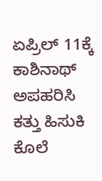ಏಪ್ರಿಲ್ 11ಕ್ಕೆ ಕಾಶಿನಾಥ್ ಅಪಹರಿಸಿ ಕತ್ತು ಹಿಸುಕಿ ಕೊಲೆ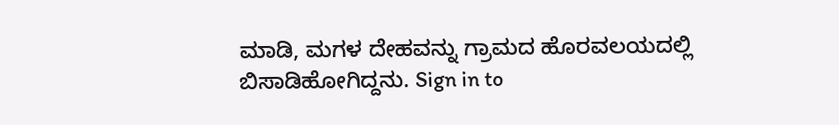ಮಾಡಿ, ಮಗಳ ದೇಹವನ್ನು ಗ್ರಾಮದ ಹೊರವಲಯದಲ್ಲಿ ಬಿಸಾಡಿಹೋಗಿದ್ದನು. Sign in to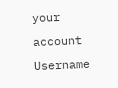your account
Username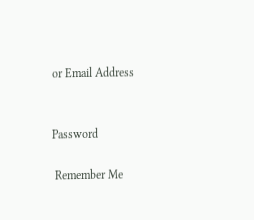or Email Address


Password

 Remember Me